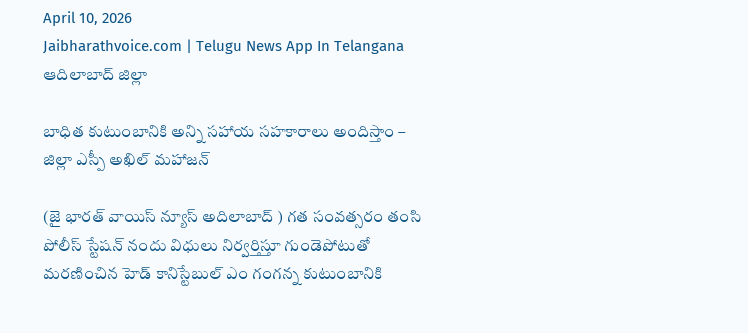April 10, 2026
Jaibharathvoice.com | Telugu News App In Telangana
ఆదిలాబాద్ జిల్లా

బాధిత కుటుంబానికి అన్ని సహాయ సహకారాలు అందిస్తాం – జిల్లా ఎస్పీ అఖిల్ మహాజన్

(జై భారత్ వాయిస్ న్యూస్ అదిలాబాద్ ) గత సంవత్సరం తంసి పోలీస్ స్టేషన్ నందు విధులు నిర్వర్తిస్తూ గుండెపోటుతో మరణించిన హెడ్ కానిస్టేబుల్ ఎం గంగన్న కుటుంబానికి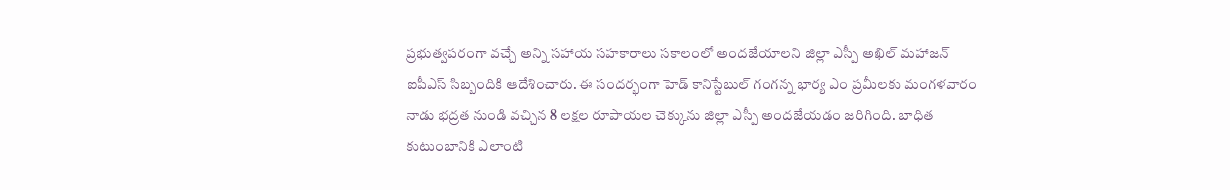ప్రభుత్వపరంగా వచ్చే అన్ని సహాయ సహకారాలు సకాలంలో అందజేయాలని జిల్లా ఎస్పీ అఖిల్ మహాజన్ ఐపీఎస్ సిబ్బందికి ఆదేశించారు. ఈ సందర్భంగా హెడ్ కానిస్టేబుల్ గంగన్న భార్య ఎం ప్రమీలకు మంగళవారం నాడు భద్రత నుండి వచ్చిన 8 లక్షల రూపాయల చెక్కును జిల్లా ఎస్పీ అందజేయడం జరిగింది. బాధిత కుటుంబానికి ఎలాంటి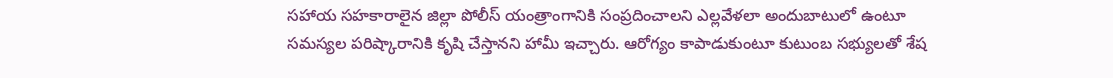సహాయ సహకారాలైన జిల్లా పోలీస్ యంత్రాంగానికి సంప్రదించాలని ఎల్లవేళలా అందుబాటులో ఉంటూ సమస్యల పరిష్కారానికి కృషి చేస్తానని హామీ ఇచ్చారు. ఆరోగ్యం కాపాడుకుంటూ కుటుంబ సభ్యులతో శేష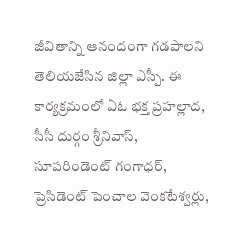జీవితాన్ని ఆనందంగా గడపాలని తెలియజేసిన జిల్లా ఎస్పీ. ఈ కార్యక్రమంలో ఏఓ భక్త ప్రహల్లాద, సీసీ దుర్గం శ్రీనివాస్, సూపరిండెంట్ గంగాధర్, ప్రెసిడెంట్ పెంచాల వెంకటేశ్వర్లు,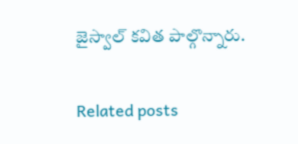జైస్వాల్ కవిత పాల్గొన్నారు.

Related posts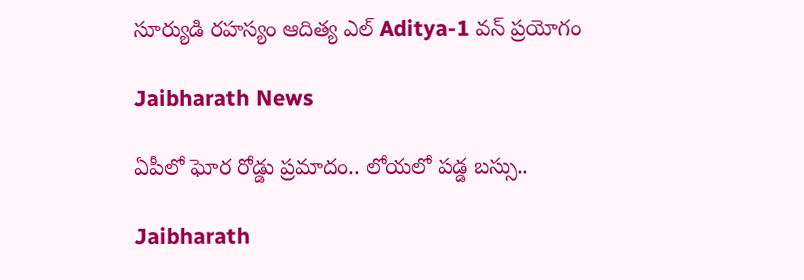సూర్యుడి రహస్యం ఆదిత్య ఎల్ Aditya-1 వన్ ప్రయోగం

Jaibharath News

ఏపీలో ఘోర రోడ్డు ప్రమాదం.. లోయలో పడ్డ బస్సు..

Jaibharath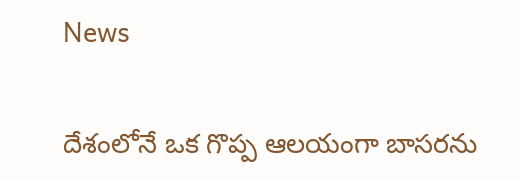News

దేశంలోనే ఒక గొప్ప ఆలయంగా బాసరను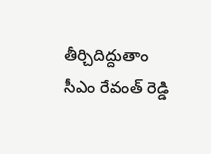తీర్చిదిద్దుతాం సీఎం రేవంత్ రెడ్డి